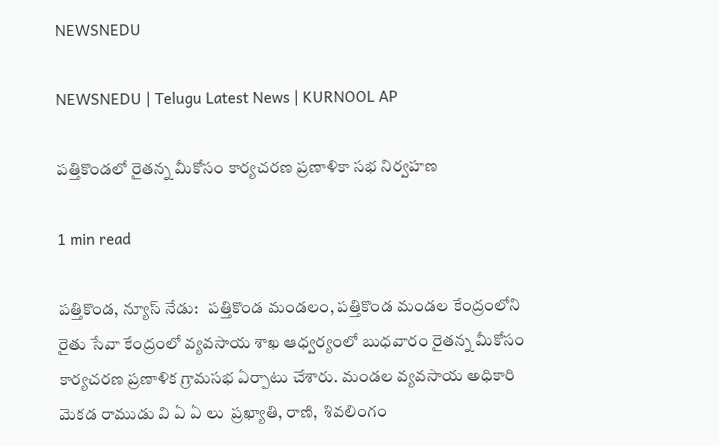NEWSNEDU

NEWSNEDU | Telugu Latest News | KURNOOL AP

పత్తికొండలో రైతన్న మీకోసం కార్యచరణ ప్రణాళికా సభ నిర్వహణ

1 min read

పత్తికొండ, న్యూస్ నేడు:   పత్తికొండ మండలం, పత్తికొండ మండల కేంద్రంలోని రైతు సేవా కేంద్రంలో వ్యవసాయ శాఖ ఆధ్వర్యంలో బుధవారం రైతన్న మీకోసం కార్యచరణ ప్రణాళిక గ్రామసభ ఏర్పాటు చేశారు. మండల వ్యవసాయ అధికారి మెకడ రాముడు వి ఏ ఏ లు  ప్రఖ్యాతి, రాణి,  శివలింగం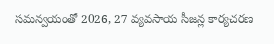సమన్వయంతో 2026, 27 వ్యవసాయ సీజన్ల కార్యచరణ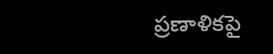ప్రణాళికపై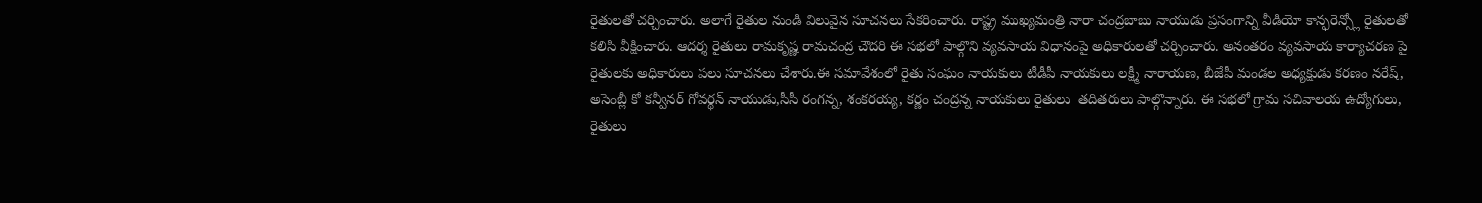రైతులతో చర్చించారు. అలాగే రైతుల నుండి విలువైన సూచనలు సేకరించారు. రాష్ట్ర ముఖ్యమంత్రి నారా చంద్రబాబు నాయుడు ప్రసంగాన్ని వీడియో కాన్ఫరెన్స్లో రైతులతో కలిసి వీక్షించారు. ఆదర్శ రైతులు రామకృష్ణ రామచంద్ర చౌదరి ఈ సభలో పాల్గొని వ్యవసాయ విధానంపై అధికారులతో చర్చించారు. అనంతరం వ్యవసాయ కార్యాచరణ పై  రైతులకు అధికారులు పలు సూచనలు చేశారు.ఈ సమావేశంలో రైతు సంఘం నాయకులు టీడీపీ నాయకులు లక్ష్మీ నారాయణ, బీజేపీ మండల అధ్యక్షుడు కరణం నరేష్, అసెంబ్లీ కో కన్వీనర్ గోవర్థన్ నాయుడు,సీసీ రంగన్న, శంకరయ్య, కర్ణం చంద్రన్న నాయకులు రైతులు  తదితరులు పాల్గొన్నారు. ఈ సభలో గ్రామ సచివాలయ ఉద్యోగులు, రైతులు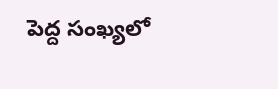పెద్ద సంఖ్యలో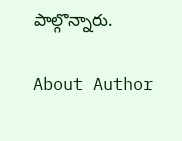పాల్గొన్నారు.

About Author